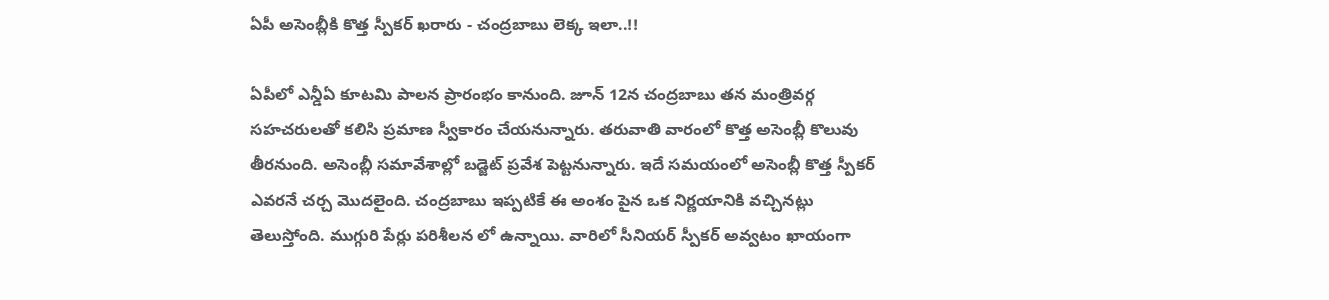ఏపీ అసెంబ్లీకి కొత్త స్పీకర్ ఖరారు - చంద్రబాబు లెక్క ఇలా..!!

ఏపీలో ఎన్డీఏ కూటమి పాలన ప్రారంభం కానుంది. జూన్ 12న చంద్రబాబు తన మంత్రివర్గ సహచరులతో కలిసి ప్రమాణ స్వీకారం చేయనున్నారు. తరువాతి వారంలో కొత్త అసెంబ్లీ కొలువు తీరనుంది. అసెంబ్లీ సమావేశాల్లో బడ్జెట్ ప్రవేశ పెట్టనున్నారు. ఇదే సమయంలో అసెంబ్లీ కొత్త స్పీకర్ ఎవరనే చర్చ మొదలైంది. చంద్రబాబు ఇప్పటికే ఈ అంశం పైన ఒక నిర్ణయానికి వచ్చినట్లు తెలుస్తోంది. ముగ్గురి పేర్లు పరిశీలన లో ఉన్నాయి. వారిలో సీనియర్ స్పీకర్ అవ్వటం ఖాయంగా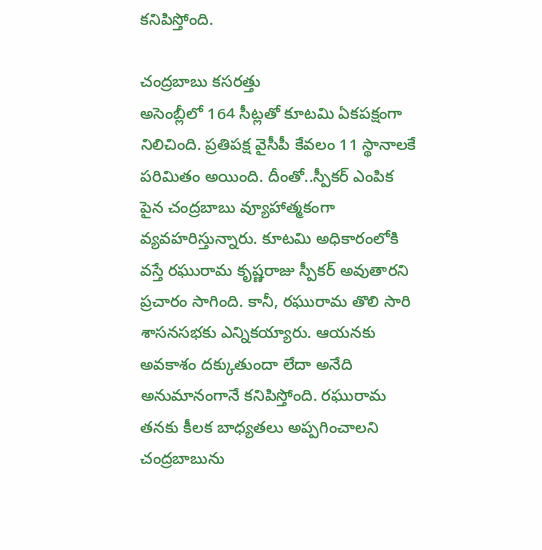కనిపిస్తోంది.

చంద్రబాబు కసరత్తు
అసెంబ్లీలో 164 సీట్లతో కూటమి ఏకపక్షంగా నిలిచింది. ప్రతిపక్ష వైసీపీ కేవలం 11 స్థానాలకే పరిమితం అయింది. దీంతో..స్పీకర్ ఎంపిక పైన చంద్రబాబు వ్యూహాత్మకంగా వ్యవహరిస్తున్నారు. కూటమి అధికారంలోకి వస్తే రఘురామ కృష్ణరాజు స్పీకర్ అవుతారని ప్రచారం సాగింది. కానీ, రఘురామ తొలి సారి శాసనసభకు ఎన్నికయ్యారు. ఆయనకు అవకాశం దక్కుతుందా లేదా అనేది అనుమానంగానే కనిపిస్తోంది. రఘురామ తనకు కీలక బాధ్యతలు అప్పగించాలని చంద్రబాబును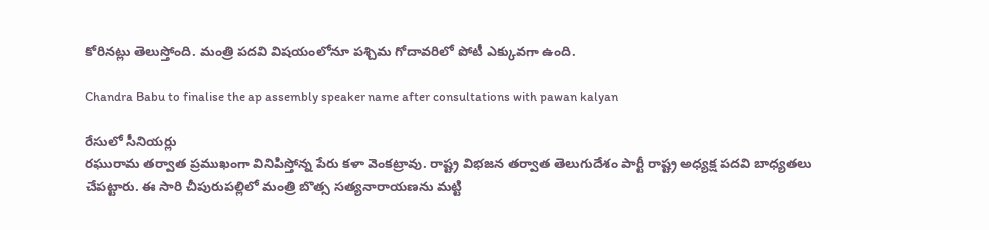కోరినట్లు తెలుస్తోంది. మంత్రి పదవి విషయంలోనూ పశ్చిమ గోదావరిలో పోటీ ఎక్కువగా ఉంది.

Chandra Babu to finalise the ap assembly speaker name after consultations with pawan kalyan

రేసులో సీనియర్లు
రఘురామ తర్వాత ప్రముఖంగా వినిపిస్తోన్న పేరు కళా వెంకట్రావు. రాష్ట్ర విభజన తర్వాత తెలుగుదేశం పార్టీ రాష్ట్ర అధ్యక్ష పదవి బాధ్యతలు చేపట్టారు. ఈ సారి చీపురుపల్లిలో మంత్రి బొత్స సత్యనారాయణను మట్టి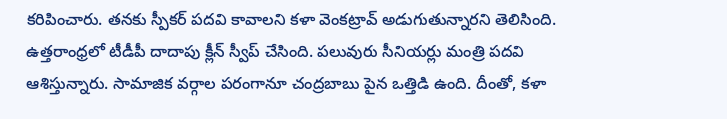కరిపించారు. తనకు స్పీకర్ పదవి కావాలని కళా వెంకట్రావ్ అడుగుతున్నారని తెలిసింది. ఉత్తరాంధ్రలో టీడీపీ దాదాపు క్లీన్ స్వీప్ చేసింది. పలువురు సీనియర్లు మంత్రి పదవి ఆశిస్తున్నారు. సామాజిక వర్గాల పరంగానూ చంద్రబాబు పైన ఒత్తిడి ఉంది. దీంతో, కళా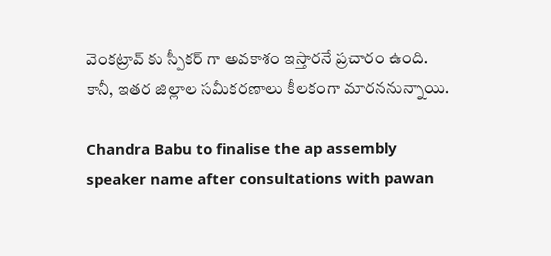వెంకట్రావ్ కు స్పీకర్ గా అవకాశం ఇస్తారనే ప్రచారం ఉంది. కానీ, ఇతర జిల్లాల సమీకరణాలు కీలకంగా మారననున్నాయి.

Chandra Babu to finalise the ap assembly speaker name after consultations with pawan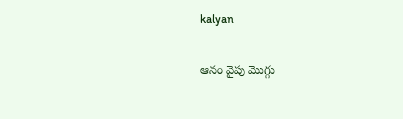kalyan

ఆనం వైపు మొగ్గు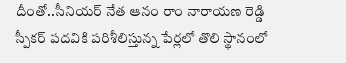దీంతో..సీనియర్ నేత ఆనం రాం నారాయణ రెడ్డి స్పీకర్ పదవికి పరిశీలిస్తున్న పేర్లలో తొలి స్థానంలో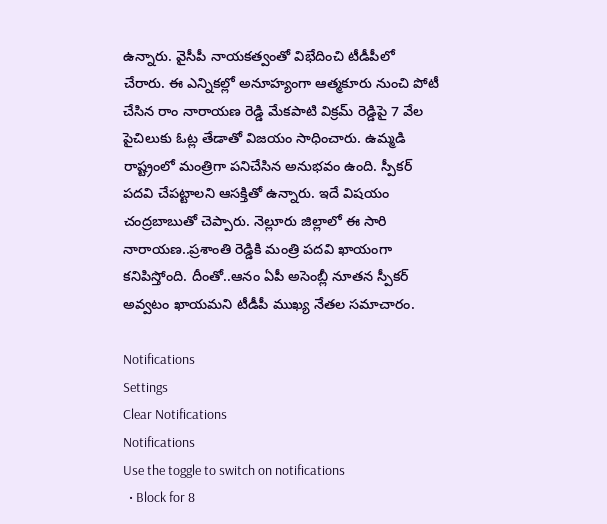ఉన్నారు. వైసీపీ నాయకత్వంతో విభేదించి టీడీపీలో చేరారు. ఈ ఎన్నికల్లో అనూహ్యంగా ఆత్మకూరు నుంచి పోటీ చేసిన రాం నారాయణ రెడ్డి మేకపాటి విక్రమ్ రెడ్డిపై 7 వేల పైచిలుకు ఓట్ల తేడాతో విజయం సాధించారు. ఉమ్మడి రాష్ట్రంలో మంత్రిగా పనిచేసిన అనుభవం ఉంది. స్పీకర్ పదవి చేపట్టాలని ఆసక్తితో ఉన్నారు. ఇదే విషయం చంద్రబాబుతో చెప్పారు. నెల్లూరు జిల్లాలో ఈ సారి నారాయణ..ప్రశాంతి రెడ్డికి మంత్రి పదవి ఖాయంగా కనిపిస్తోంది. దీంతో..ఆనం ఏపీ అసెంబ్లీ నూతన స్పీకర్ అవ్వటం ఖాయమని టీడీపీ ముఖ్య నేతల సమాచారం.

Notifications
Settings
Clear Notifications
Notifications
Use the toggle to switch on notifications
  • Block for 8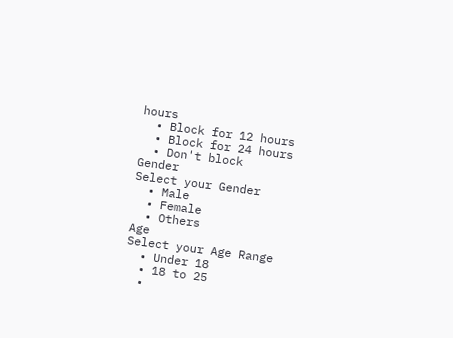hours
  • Block for 12 hours
  • Block for 24 hours
  • Don't block
Gender
Select your Gender
  • Male
  • Female
  • Others
Age
Select your Age Range
  • Under 18
  • 18 to 25
  •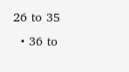26 to 35
  • 36 to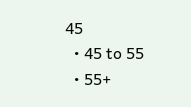45
  • 45 to 55
  • 55+